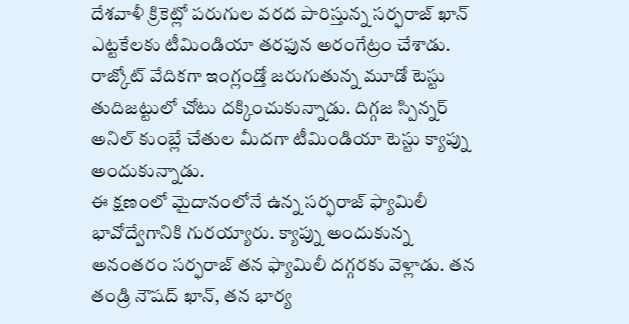దేశవాళీ క్రికెట్లో పరుగుల వరద పారిస్తున్న సర్ఫరాజ్ ఖాన్ ఎట్టకేలకు టీమిండియా తరఫున అరంగేట్రం చేశాడు. రాజ్కోట్ వేదికగా ఇంగ్లండ్తో జరుగుతున్న మూడో టెస్టు తుదిజట్టులో చోటు దక్కించుకున్నాడు. దిగ్గజ స్పిన్నర్ అనిల్ కుంబ్లే చేతుల మీదగా టీమిండియా టెస్టు క్యాప్ను అందుకున్నాడు.
ఈ క్షణంలో మైదానంలోనే ఉన్న సర్ఫరాజ్ ఫ్యామిలీ భావోద్వేగానికి గురయ్యారు. క్యాప్ను అందుకున్న అనంతరం సర్ఫరాజ్ తన ఫ్యామిలీ దగ్గరకు వెళ్లాడు. తన తండ్రి నౌషద్ ఖాన్, తన భార్య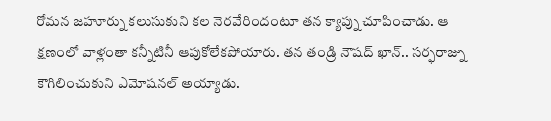రోమన జహూర్ను కలుసుకుని కల నెరవేరిందంటూ తన క్యాప్ను చూపించాడు. ఆ క్షణంలో వాళ్లంతా కన్నీటినీ ఆపుకోలేకపోయారు. తన తండ్రి నౌషద్ ఖాన్.. సర్ఫరాజ్ను కౌగిలించుకుని ఎమోషనల్ అయ్యాడు.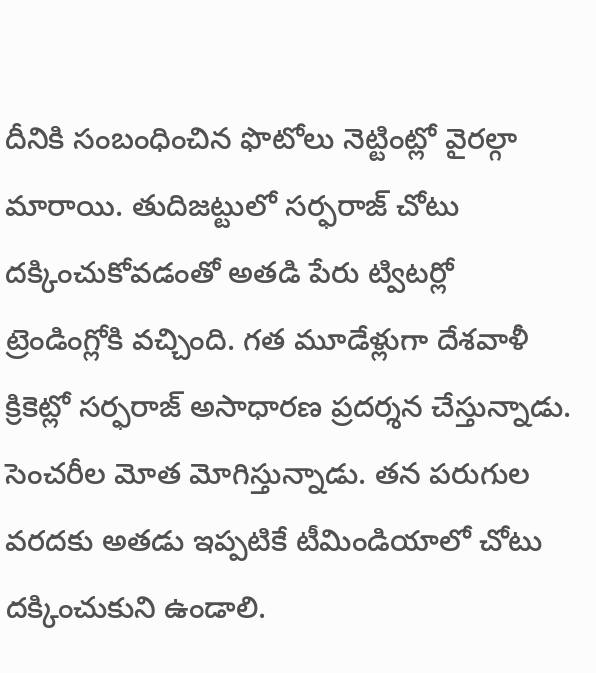దీనికి సంబంధించిన ఫొటోలు నెట్టింట్లో వైరల్గా మారాయి. తుదిజట్టులో సర్ఫరాజ్ చోటు దక్కించుకోవడంతో అతడి పేరు ట్విటర్లో ట్రెండింగ్లోకి వచ్చింది. గత మూడేళ్లుగా దేశవాళీ క్రికెట్లో సర్ఫరాజ్ అసాధారణ ప్రదర్శన చేస్తున్నాడు. సెంచరీల మోత మోగిస్తున్నాడు. తన పరుగుల వరదకు అతడు ఇప్పటికే టీమిండియాలో చోటు దక్కించుకుని ఉండాలి.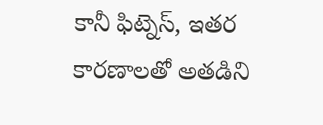కానీ ఫిట్నెస్, ఇతర కారణాలతో అతడిని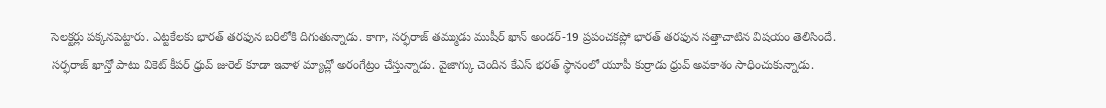సెలక్టర్లు పక్కనపెట్టారు. ఎట్టకేలకు భారత్ తరఫున బరిలోకి దిగుతున్నాడు. కాగా, సర్ఫరాజ్ తమ్ముడు ముషీర్ ఖాన్ అండర్-19 ప్రపంచకప్లో భారత్ తరఫున సత్తాచాటిన విషయం తెలిసిందే.
సర్ఫరాజ్ ఖాన్తో పాటు వికెట్ కీపర్ ధ్రువ్ జురెల్ కూడా ఇవాళ మ్యాచ్లో అరంగేట్రం చేస్తున్నాడు. వైజాగ్కు చెందిన కేఎస్ భరత్ స్థానంలో యూపీ కుర్రాడు ధ్రువ్ అవకాశం సాధించుకున్నాడు.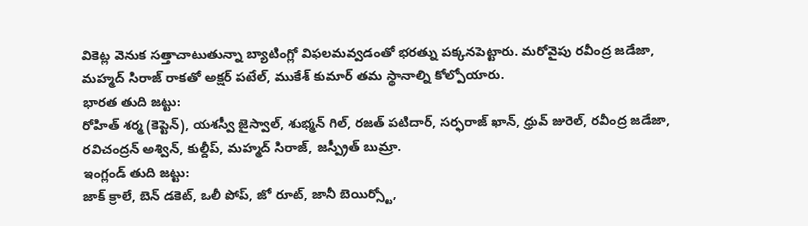వికెట్ల వెనుక సత్తాచాటుతున్నా బ్యాటింగ్లో విఫలమవ్వడంతో భరత్ను పక్కనపెట్టారు. మరోవైపు రవీంద్ర జడేజా, మహ్మద్ సిరాజ్ రాకతో అక్షర్ పటేల్, ముకేశ్ కుమార్ తమ స్థానాల్ని కోల్పోయారు.
భారత తుది జట్టు:
రోహిత్ శర్మ (కెప్టెన్), యశస్వీ జైస్వాల్, శుభ్మన్ గిల్, రజత్ పటిదార్, సర్ఫరాజ్ ఖాన్, ధ్రువ్ జురెల్, రవీంద్ర జడేజా, రవిచంద్రన్ అశ్విన్, కుల్దీప్, మహ్మద్ సిరాజ్, జస్ప్రీత్ బుమ్రా.
ఇంగ్లండ్ తుది జట్టు:
జాక్ క్రాలే, బెన్ డకెట్, ఒలీ పోప్, జో రూట్, జానీ బెయిర్స్టో,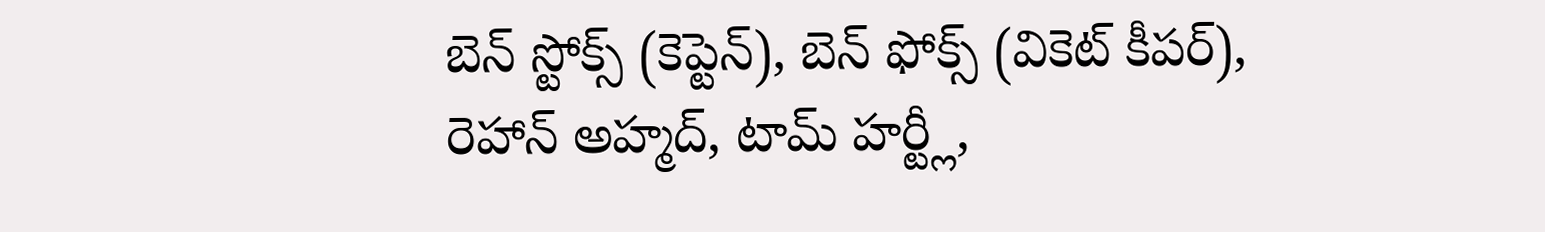బెన్ స్టోక్స్ (కెప్టెన్), బెన్ ఫోక్స్ (వికెట్ కీపర్), రెహాన్ అహ్మద్, టామ్ హర్ట్లీ,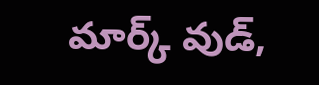మార్క్ వుడ్,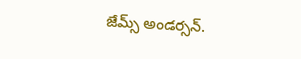జేమ్స్ అండర్సన్.